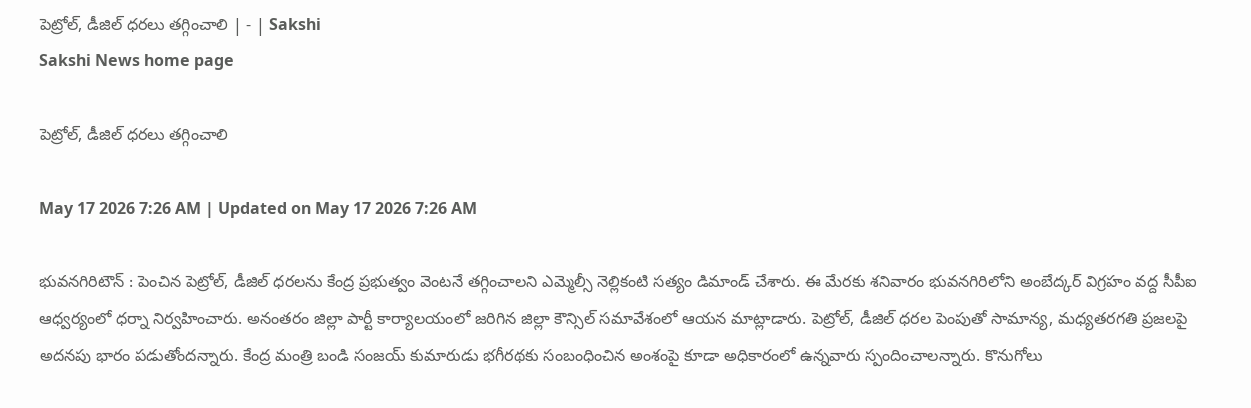పెట్రోల్‌, డీజిల్‌ ధరలు తగ్గించాలి | - | Sakshi
Sakshi News home page

పెట్రోల్‌, డీజిల్‌ ధరలు తగ్గించాలి

May 17 2026 7:26 AM | Updated on May 17 2026 7:26 AM

భువనగిరిటౌన్‌ : పెంచిన పెట్రోల్‌, డీజిల్‌ ధరలను కేంద్ర ప్రభుత్వం వెంటనే తగ్గించాలని ఎమ్మెల్సీ నెల్లికంటి సత్యం డిమాండ్‌ చేశారు. ఈ మేరకు శనివారం భువనగిరిలోని అంబేద్కర్‌ విగ్రహం వద్ద సీపీఐ ఆధ్వర్యంలో ధర్నా నిర్వహించారు. అనంతరం జిల్లా పార్టీ కార్యాలయంలో జరిగిన జిల్లా కౌన్సిల్‌ సమావేశంలో ఆయన మాట్లాడారు. పెట్రోల్‌, డీజిల్‌ ధరల పెంపుతో సామాన్య, మధ్యతరగతి ప్రజలపై అదనపు భారం పడుతోందన్నారు. కేంద్ర మంత్రి బండి సంజయ్‌ కుమారుడు భగీరథకు సంబంధించిన అంశంపై కూడా అధికారంలో ఉన్నవారు స్పందించాలన్నారు. కొనుగోలు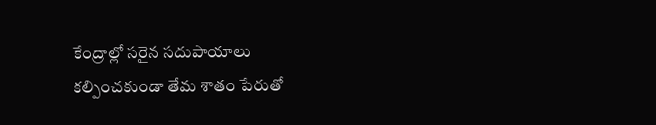కేంద్రాల్లో సరైన సదుపాయాలు కల్పించకుండా తేమ శాతం పేరుతో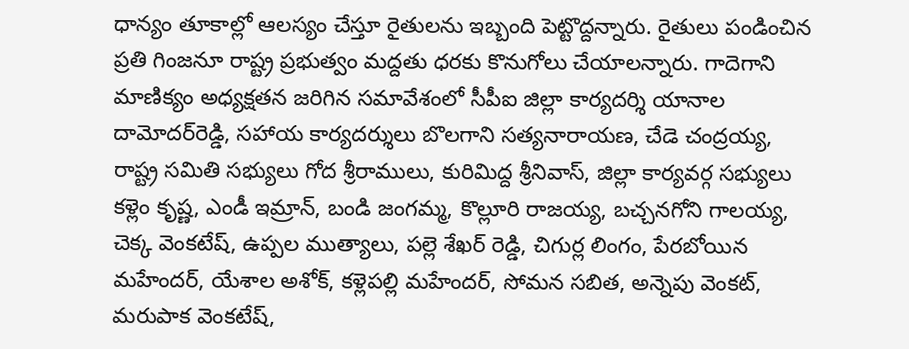ధాన్యం తూకాల్లో ఆలస్యం చేస్తూ రైతులను ఇబ్బంది పెట్టొద్దన్నారు. రైతులు పండించిన ప్రతి గింజనూ రాష్ట్ర ప్రభుత్వం మద్దతు ధరకు కొనుగోలు చేయాలన్నారు. గాదెగాని మాణిక్యం అధ్యక్షతన జరిగిన సమావేశంలో సీపీఐ జిల్లా కార్యదర్శి యానాల దామోదర్‌రెడ్డి, సహాయ కార్యదర్శులు బొలగాని సత్యనారాయణ, చేడె చంద్రయ్య, రాష్ట్ర సమితి సభ్యులు గోద శ్రీరాములు, కురిమిద్ద శ్రీనివాస్‌, జిల్లా కార్యవర్గ సభ్యులు కళ్లెం కృష్ణ, ఎండీ ఇమ్రాన్‌, బండి జంగమ్మ, కొల్లూరి రాజయ్య, బచ్చనగోని గాలయ్య, చెక్క వెంకటేష్‌, ఉప్పల ముత్యాలు, పల్లె శేఖర్‌ రెడ్డి, చిగుర్ల లింగం, పేరబోయిన మహేందర్‌, యేశాల అశోక్‌, కళ్లెపల్లి మహేందర్‌, సోమన సబిత, అన్నెపు వెంకట్‌, మరుపాక వెంకటేష్‌,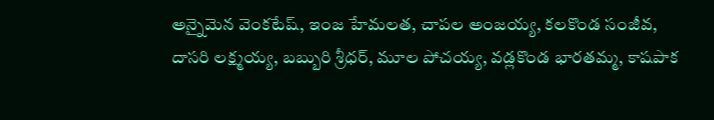అన్నైమెన వెంకటేష్‌, ఇంజ హేమలత, చాపల అంజయ్య, కలకొండ సంజీవ, దాసరి లక్ష్మయ్య, బబ్బురి శ్రీధర్‌, మూల పోచయ్య, వడ్లకొండ భారతమ్మ, కాషపాక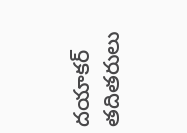దయాకర్‌ తదితరులు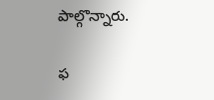పాల్గొన్నారు.

ఫ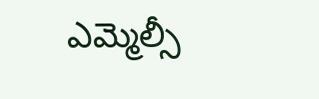ఎమ్మెల్సీ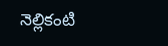నెల్లికంటి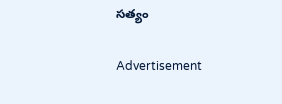సత్యం

Advertisement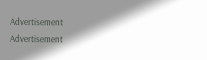Advertisement
Advertisement